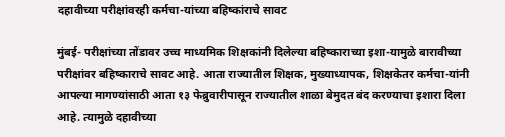दहावीच्या परीक्षांवरही कर्मचा-यांच्या बहिष्कांराचे सावट

मुंबई- परीक्षांच्या तोंडावर उच्च माध्यमिक शिक्षकांनी दिलेल्या बहिष्काराच्या इशा-यामुळे बारावीच्या परीक्षांवर बहिष्काराचे सावट आहे. आता राज्यातील शिक्षक, मुख्याध्यापक, शिक्षकेतर कर्मचा-यांनी आपल्या मागण्यांसाठी आता १३ फेब्रुवारीपासून राज्यातील शाळा बेमुदत बंद करण्याचा इशारा दिला आहे. त्यामुळे दहावीच्या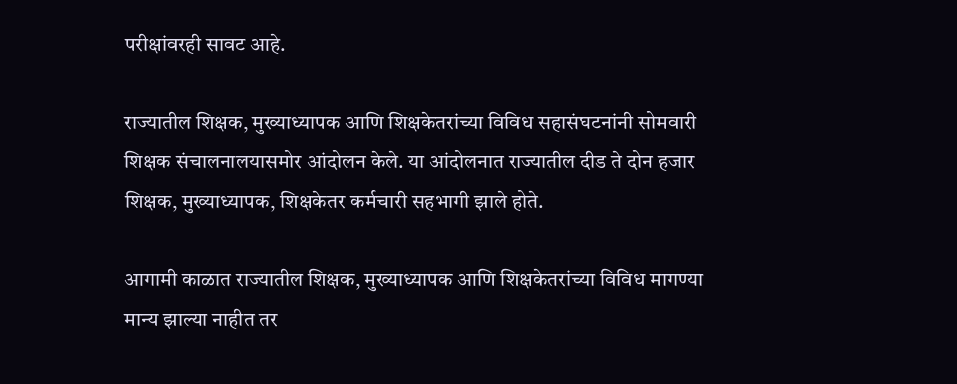परीक्षांवरही सावट आहे.

राज्यातील शिक्षक, मुख्याध्यापक आणि शिक्षकेतरांच्या विविध सहासंघटनांनी सोमवारी शिक्षक संचालनालयासमोर आंदोलन केले. या आंदोलनात राज्यातील दीड ते दोन हजार शिक्षक, मुख्याध्यापक, शिक्षकेतर कर्मचारी सहभागी झाले होते.

आगामी काळात राज्यातील शिक्षक, मुख्याध्यापक आणि शिक्षकेतरांच्या विविध मागण्या मान्य झाल्या नाहीत तर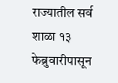राज्यातील सर्व शाळा १३ फेब्रुवारीपासून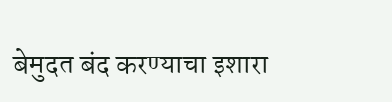बेमुदत बंद करण्याचा इशारा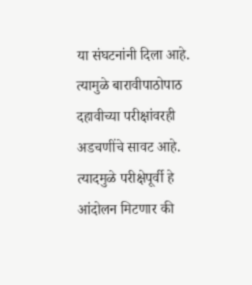या संघटनांनी दिला आहे. त्यामुळे बारावीपाठोपाठ दहावीच्या परीक्षांवरही अडचणींचे सावट आहे. त्यादमुळे परीक्षेपूर्वी हे आंदोलन मिटणार की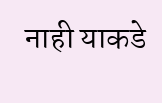नाही याकडे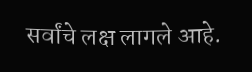सर्वांचे लक्ष लागले आहे.